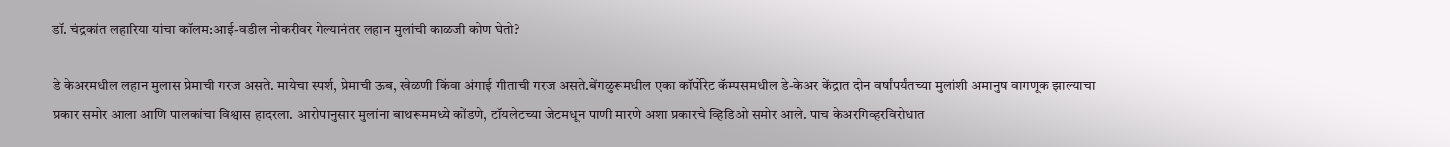डॉ. चंद्रकांत लहारिया यांचा कॉलम:आई-वडील नोकरीवर गेल्यानंतर लहान मुलांची काळजी कोण घेतो?

डे केअरमधील लहान मुलास प्रेमाची गरज असते. मायेचा स्पर्श, प्रेमाची ऊब, खेळणी किंवा अंगाई गीताची गरज असते.बेंगळुरूमधील एका कॉर्पोरेट कॅम्पसमधील डे-केअर केंद्रात दोन वर्षांपर्यंतच्या मुलांशी अमानुष वागणूक झाल्याचा प्रकार समोर आला आणि पालकांचा विश्वास हादरला. आरोपानुसार मुलांना बाथरूममध्ये कोंडणे, टॉयलेटच्या जेटमधून पाणी मारणे अशा प्रकारचे व्हिडिओ समोर आले. पाच केअरगिव्हरविरोधात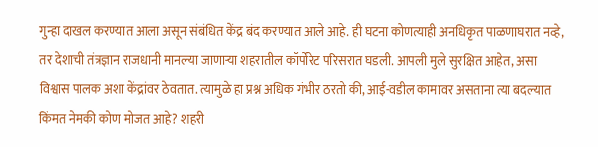गुन्हा दाखल करण्यात आला असून संबंधित केंद्र बंद करण्यात आले आहे. ही घटना कोणत्याही अनधिकृत पाळणाघरात नव्हे, तर देशाची तंत्रज्ञान राजधानी मानल्या जाणाऱ्या शहरातील कॉर्पोरेट परिसरात घडली. आपली मुले सुरक्षित आहेत, असा विश्वास पालक अशा केंद्रांवर ठेवतात. त्यामुळे हा प्रश्न अधिक गंभीर ठरतो की, आई-वडील कामावर असताना त्या बदल्यात किंमत नेमकी कोण मोजत आहे? शहरी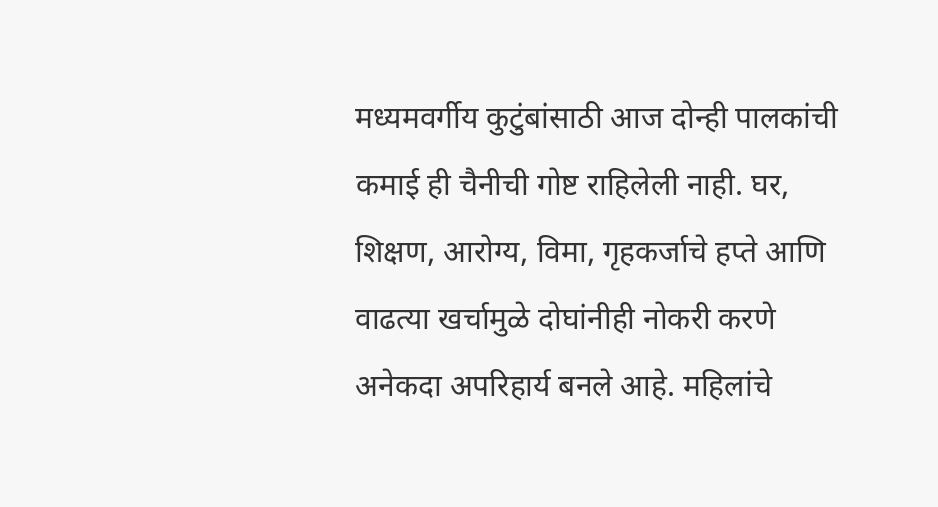मध्यमवर्गीय कुटुंबांसाठी आज दोन्ही पालकांची कमाई ही चैनीची गोष्ट राहिलेली नाही. घर, शिक्षण, आरोग्य, विमा, गृहकर्जाचे हप्ते आणि वाढत्या खर्चामुळे दोघांनीही नोकरी करणे अनेकदा अपरिहार्य बनले आहे. महिलांचे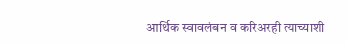आर्थिक स्वावलंबन व करिअरही त्याच्याशी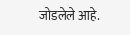जोडलेले आहे.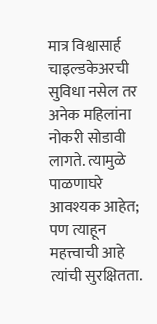मात्र विश्वासार्ह चाइल्डकेअरची सुविधा नसेल तर अनेक महिलांना नोकरी सोडावी लागते. त्यामुळे पाळणाघरे आवश्यक आहेत; पण त्याहून महत्त्वाची आहे त्यांची सुरक्षितता.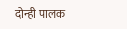दोन्ही पालक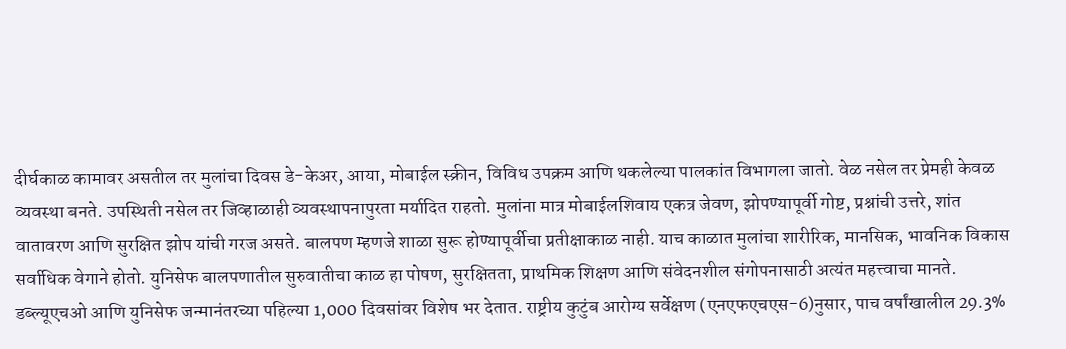दीर्घकाळ कामावर असतील तर मुलांचा दिवस डे-केअर, आया, मोबाईल स्क्रीन, विविध उपक्रम आणि थकलेल्या पालकांत विभागला जातो. वेळ नसेल तर प्रेमही केवळ व्यवस्था बनते. उपस्थिती नसेल तर जिव्हाळाही व्यवस्थापनापुरता मर्यादित राहतो. मुलांना मात्र मोबाईलशिवाय एकत्र जेवण, झोपण्यापूर्वी गोष्ट, प्रश्नांची उत्तरे, शांत वातावरण आणि सुरक्षित झोप यांची गरज असते. बालपण म्हणजे शाळा सुरू होण्यापूर्वीचा प्रतीक्षाकाळ नाही. याच काळात मुलांचा शारीरिक, मानसिक, भावनिक विकास सर्वाधिक वेगाने होतो. युनिसेफ बालपणातील सुरुवातीचा काळ हा पोषण, सुरक्षितता, प्राथमिक शिक्षण आणि संवेदनशील संगोपनासाठी अत्यंत महत्त्वाचा मानते. डब्ल्यूएचओ आणि युनिसेफ जन्मानंतरच्या पहिल्या 1,000 दिवसांवर विशेष भर देतात. राष्ट्रीय कुटुंब आरोग्य सर्वेक्षण (एनएफएचएस-6)नुसार, पाच वर्षांखालील 29.3%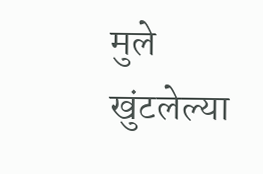मुले खुंटलेल्या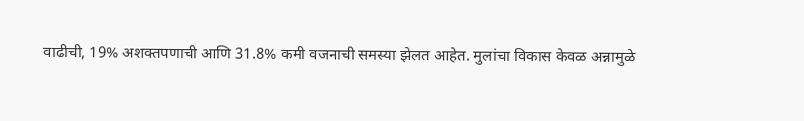वाढीची, 19% अशक्तपणाची आणि 31.8% कमी वजनाची समस्या झेलत आहेत. मुलांचा विकास केवळ अन्नामुळे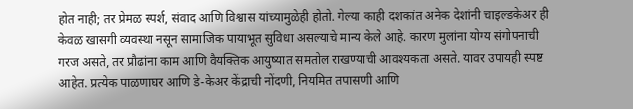होत नाही; तर प्रेमळ स्पर्श, संवाद आणि विश्वास यांच्यामुळेही होतो. गेल्या काही दशकांत अनेक देशांनी चाइल्डकेअर ही केवळ खासगी व्यवस्था नसून सामाजिक पायाभूत सुविधा असल्याचे मान्य केले आहे. कारण मुलांना योग्य संगोपनाची गरज असते, तर प्रौढांना काम आणि वैयक्तिक आयुष्यात समतोल राखण्याची आवश्यकता असते. यावर उपायही स्पष्ट आहेत. प्रत्येक पाळणाघर आणि डे-केअर केंद्राची नोंदणी, नियमित तपासणी आणि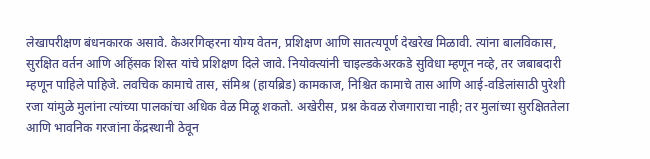लेखापरीक्षण बंधनकारक असावे. केअरगिव्हरना योग्य वेतन, प्रशिक्षण आणि सातत्यपूर्ण देखरेख मिळावी. त्यांना बालविकास, सुरक्षित वर्तन आणि अहिंसक शिस्त यांचे प्रशिक्षण दिले जावे. नियोक्त्यांनी चाइल्डकेअरकडे सुविधा म्हणून नव्हे, तर जबाबदारी म्हणून पाहिले पाहिजे. लवचिक कामाचे तास, संमिश्र (हायब्रिड) कामकाज, निश्चित कामाचे तास आणि आई-वडिलांसाठी पुरेशी रजा यांमुळे मुलांना त्यांच्या पालकांचा अधिक वेळ मिळू शकतो. अखेरीस, प्रश्न केवळ रोजगाराचा नाही; तर मुलांच्या सुरक्षिततेला आणि भावनिक गरजांना केंद्रस्थानी ठेवून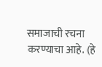समाजाची रचना करण्याचा आहे. (हे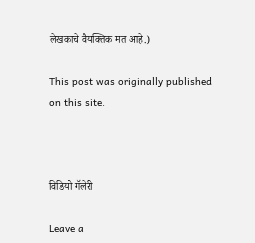लेखकाचे वैयक्तिक मत आहे.)

This post was originally published on this site.



विडियो गॅलेरी

Leave a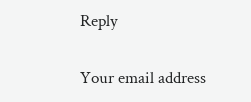Reply

Your email address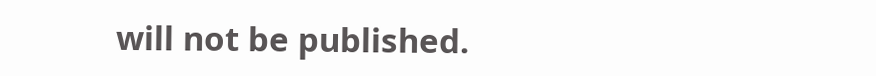will not be published.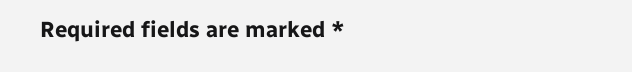Required fields are marked *